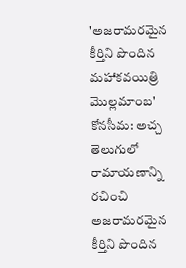'అజరామరమైన కీర్తిని పొందిన మహాకవయిత్రి మొల్లమాంబ'
కోనసీమ: అచ్చ తెలుగులో రామాయణాన్ని రచించి అజరామరమైన కీర్తిని పొందిన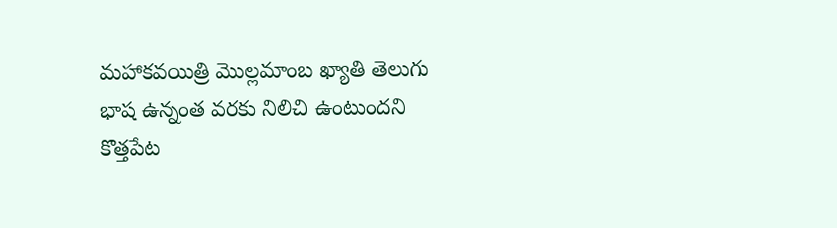మహాకవయిత్రి మొల్లమాంబ ఖ్యాతి తెలుగు భాష ఉన్నంత వరకు నిలిచి ఉంటుందని కొత్తపేట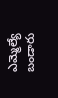ఎమ్మెల్యే బండారు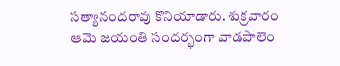సత్యానందరావు కొనియాడారు. శుక్రవారం ఆమె జయంతి సందర్భంగా వాడపాలెం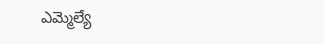ఎమ్మెల్యే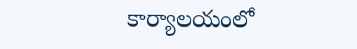కార్యాలయంలో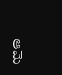ఆమె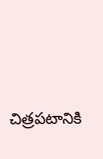చిత్రపటానికి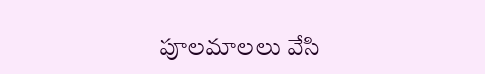పూలమాలలు వేసి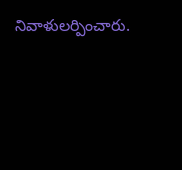నివాళులర్పించారు.